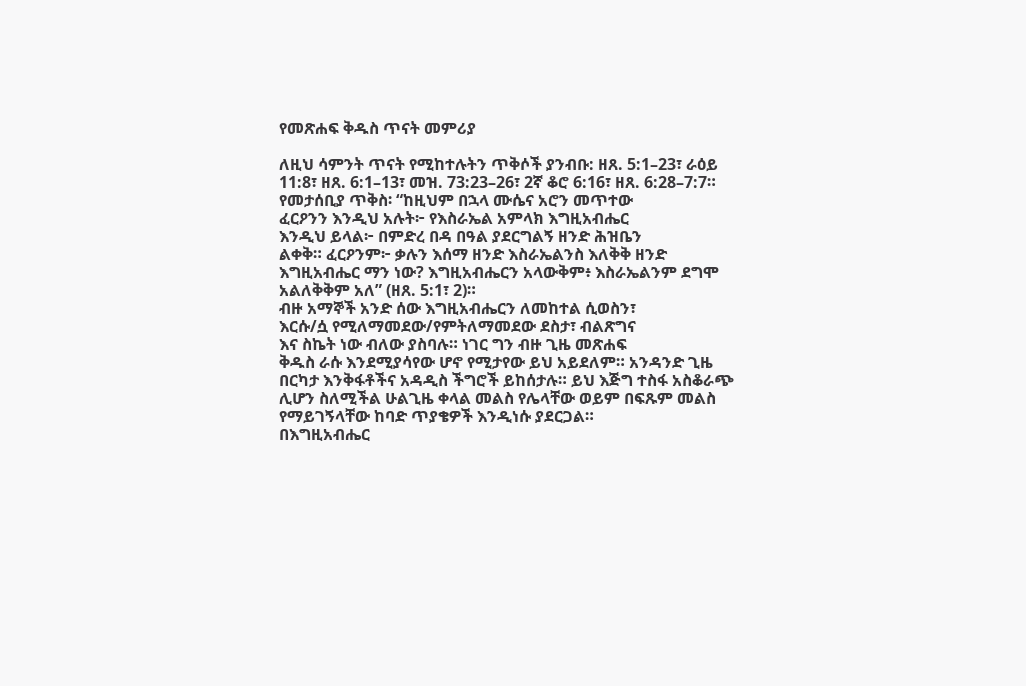የመጽሐፍ ቅዱስ ጥናት መምሪያ

ለዚህ ሳምንት ጥናት የሚከተሉትን ጥቅሶች ያንብቡ: ዘጸ. 5:1–23፣ ራዕይ 11:8፣ ዘጸ. 6:1–13፣ መዝ. 73:23–26፣ 2ኛ ቆሮ 6:16፣ ዘጸ. 6:28–7:7።
የመታሰቢያ ጥቅስ፡ “ከዚህም በኋላ ሙሴና አሮን መጥተው
ፈርዖንን እንዲህ አሉት፦ የእስራኤል አምላክ እግዚአብሔር
እንዲህ ይላል፦ በምድረ በዳ በዓል ያደርግልኝ ዘንድ ሕዝቤን
ልቀቅ። ፈርዖንም፦ ቃሉን እሰማ ዘንድ እስራኤልንስ እለቅቅ ዘንድ እግዚአብሔር ማን ነው? እግዚአብሔርን አላውቅም፥ እስራኤልንም ደግሞ አልለቅቅም አለ” (ዘጸ. 5:1፣ 2)።
ብዙ አማኞች አንድ ሰው እግዚአብሔርን ለመከተል ሲወስን፣
እርሱ/ሷ የሚለማመደው/የምትለማመደው ደስታ፣ ብልጽግና
እና ስኬት ነው ብለው ያስባሉ። ነገር ግን ብዙ ጊዜ መጽሐፍ
ቅዱስ ራሱ እንደሚያሳየው ሆኖ የሚታየው ይህ አይደለም። አንዳንድ ጊዜ
በርካታ እንቅፋቶችና አዳዲስ ችግሮች ይከሰታሉ። ይህ እጅግ ተስፋ አስቆራጭ
ሊሆን ስለሚችል ሁልጊዜ ቀላል መልስ የሌላቸው ወይም በፍጹም መልስ
የማይገኝላቸው ከባድ ጥያቄዎች እንዲነሱ ያደርጋል።
በእግዚአብሔር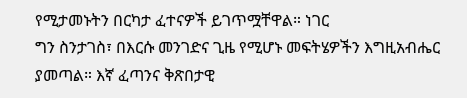የሚታመኑትን በርካታ ፈተናዎች ይገጥሟቸዋል። ነገር
ግን ስንታገስ፣ በእርሱ መንገድና ጊዜ የሚሆኑ መፍትሄዎችን እግዚአብሔር
ያመጣል። እኛ ፈጣንና ቅጽበታዊ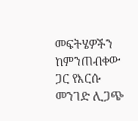መፍትሄዎችን ከምንጠብቀው ጋር የእርሱ
መንገድ ሊጋጭ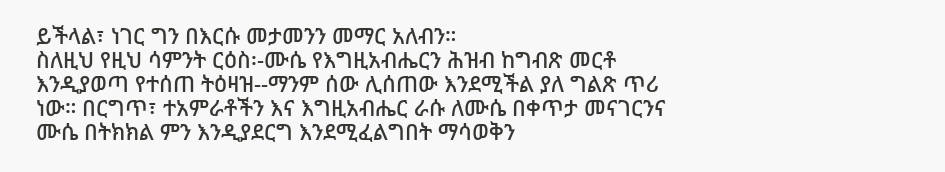ይችላል፣ ነገር ግን በእርሱ መታመንን መማር አለብን።
ስለዚህ የዚህ ሳምንት ርዕስ፡-ሙሴ የእግዚአብሔርን ሕዝብ ከግብጽ መርቶ
እንዲያወጣ የተሰጠ ትዕዛዝ--ማንም ሰው ሊሰጠው እንደሚችል ያለ ግልጽ ጥሪ
ነው። በርግጥ፣ ተአምራቶችን እና እግዚአብሔር ራሱ ለሙሴ በቀጥታ መናገርንና
ሙሴ በትክክል ምን እንዲያደርግ እንደሚፈልግበት ማሳወቅን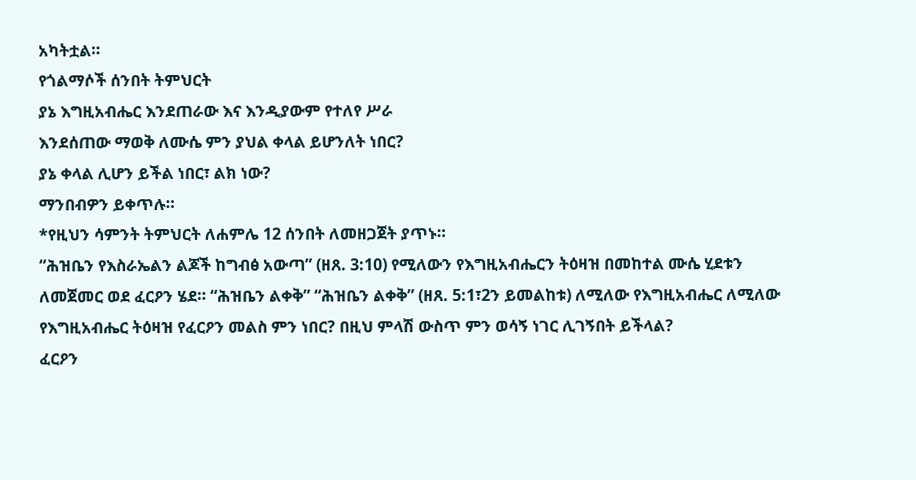አካትቷል።
የጎልማሶች ሰንበት ትምህርት
ያኔ እግዚአብሔር እንደጠራው እና እንዲያውም የተለየ ሥራ
እንደሰጠው ማወቅ ለሙሴ ምን ያህል ቀላል ይሆንለት ነበር?
ያኔ ቀላል ሊሆን ይችል ነበር፣ ልክ ነው?
ማንበብዎን ይቀጥሉ።
*የዚህን ሳምንት ትምህርት ለሐምሌ 12 ሰንበት ለመዘጋጀት ያጥኑ።
“ሕዝቤን የእስራኤልን ልጆች ከግብፅ አውጣ” (ዘጸ. 3:10) የሚለውን የእግዚአብሔርን ትዕዛዝ በመከተል ሙሴ ሂደቱን ለመጀመር ወደ ፈርዖን ሄደ። “ሕዝቤን ልቀቅ” “ሕዝቤን ልቀቅ” (ዘጸ. 5:1፣2ን ይመልከቱ) ለሚለው የእግዚአብሔር ለሚለው የእግዚአብሔር ትዕዛዝ የፈርዖን መልስ ምን ነበር? በዚህ ምላሽ ውስጥ ምን ወሳኝ ነገር ሊገኝበት ይችላል?
ፈርዖን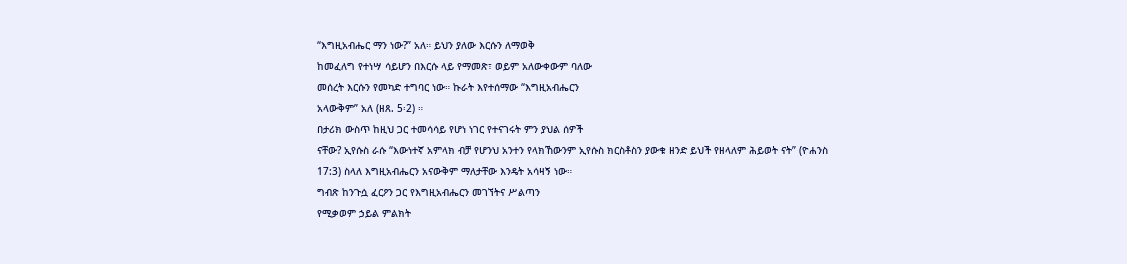“እግዚአብሔር ማን ነው?” አለ። ይህን ያለው እርሱን ለማወቅ
ከመፈለግ የተነሣ ሳይሆን በእርሱ ላይ የማመጽ፣ ወይም አለውቀውም ባለው
መሰረት እርሱን የመካድ ተግባር ነው። ኩራት እየተሰማው “እግዚአብሔርን
አላውቅም” አለ (ዘጸ. 5፡2) ።
በታሪክ ውስጥ ከዚህ ጋር ተመሳሳይ የሆነ ነገር የተናገሩት ምን ያህል ሰዎች
ናቸው? ኢየሱስ ራሱ “እውነተኛ አምላክ ብቻ የሆንህ አንተን የላክኸውንም ኢየሱስ ክርስቶስን ያውቁ ዘንድ ይህች የዘላለም ሕይወት ናት” (ዮሐንስ
17:3) ስላለ እግዚአብሔርን አናውቅም ማለታቸው እንዴት አሳዛኝ ነው።
ግብጽ ከንጉሷ ፈርዖን ጋር የእግዚአብሔርን መገኘትና ሥልጣን
የሚቃወም ኃይል ምልክት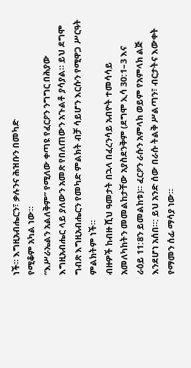ነች። እግዚአብሔርን፣ ቃሉንና ሕዝቡን በመካድ
የሚቆም አካል ነው።
“እሥራኤልን አልለቅም” የሚለው ቀጣዩ የፈርዖን ንግግር በሕያው
እግዚአብሔር ላይ ያለውን አመጽ የበለጠውን አጉልቶ ያሳያል። ይህ ደግሞ
ግብጽ እግዚአብሔርን የመካድ ምልክት ብቻ ሳይሆን እርሱን የሚዋጋ ሥርዓት
ምልክትም ነች።
ብዙዎች ከብዙ ሺህ ዓመታት በኋላ በፈረንሳይ አብዮት ተመሳሳይ
አመለካከትን መመልከታቸው አያስደንቅም (ደግሞ ኢሳ 30:1–3 እና
ራዕይ 11:8ን ይመልከቱ)። ፈርዖን ራሱን አምላክ ወይም የአምላክ ልጅ
እንደሆነ አሰበ።: ይህ አንድ ሰው በራሱ ትልቅ ሥልጣን፣ ብርታትና እውቀት
የማመን ሰፊ ማሳያ ነው።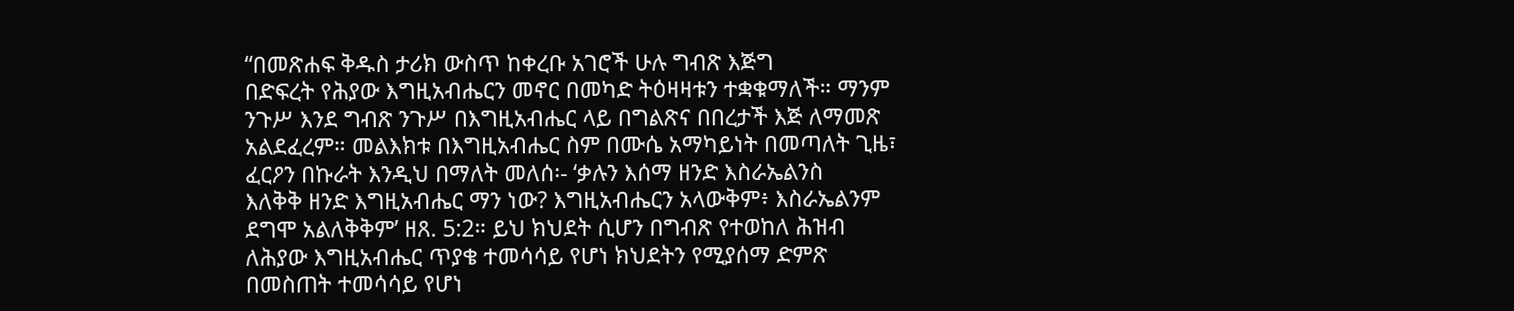“በመጽሐፍ ቅዱስ ታሪክ ውስጥ ከቀረቡ አገሮች ሁሉ ግብጽ እጅግ
በድፍረት የሕያው እግዚአብሔርን መኖር በመካድ ትዕዛዛቱን ተቋቁማለች። ማንም
ንጉሥ እንደ ግብጽ ንጉሥ በእግዚአብሔር ላይ በግልጽና በበረታች እጅ ለማመጽ
አልደፈረም። መልእክቱ በእግዚአብሔር ስም በሙሴ አማካይነት በመጣለት ጊዜ፣
ፈርዖን በኩራት እንዲህ በማለት መለሰ፡- ‘ቃሉን እሰማ ዘንድ እስራኤልንስ
እለቅቅ ዘንድ እግዚአብሔር ማን ነው? እግዚአብሔርን አላውቅም፥ እስራኤልንም
ደግሞ አልለቅቅም’ ዘጸ. 5:2። ይህ ክህደት ሲሆን በግብጽ የተወከለ ሕዝብ
ለሕያው እግዚአብሔር ጥያቄ ተመሳሳይ የሆነ ክህደትን የሚያሰማ ድምጽ
በመስጠት ተመሳሳይ የሆነ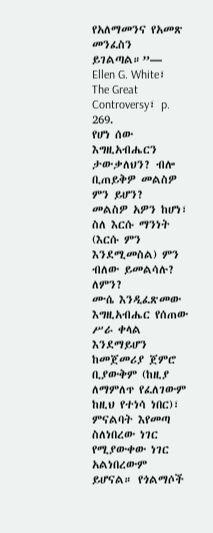የአለማመንና የአመጽ መንፈስን ይገልጣል።”—
Ellen G. White፣ The Great Controversy፣ p. 269.
የሆነ ሰው እግዚአብሔርን ታውቃለህን? ብሎ ቢጠይቅዎ መልስዎ ምን ይሆን?
መልስዎ አዎን ከሆነ፣ ስለ እርሱ ማንነት (እርሱ ምን እንደሚመስል) ምን
ብለው ይመልሳሉ? ለምን?
ሙሴ እንዲፈጽመው እግዚአብሔር የሰጠው ሥራ ቀላል እንደማይሆን ከመጀመሪያ ጀምሮ ቢያውቅም (ከዚያ ለማምለጥ የፈለገውም ከዚህ የተነሳ ነበር)፣ ምናልባት እየመጣ ስለነበረው ነገር የሚያውቀው ነገር አልነበረውም ይሆናል። የጎልማሶች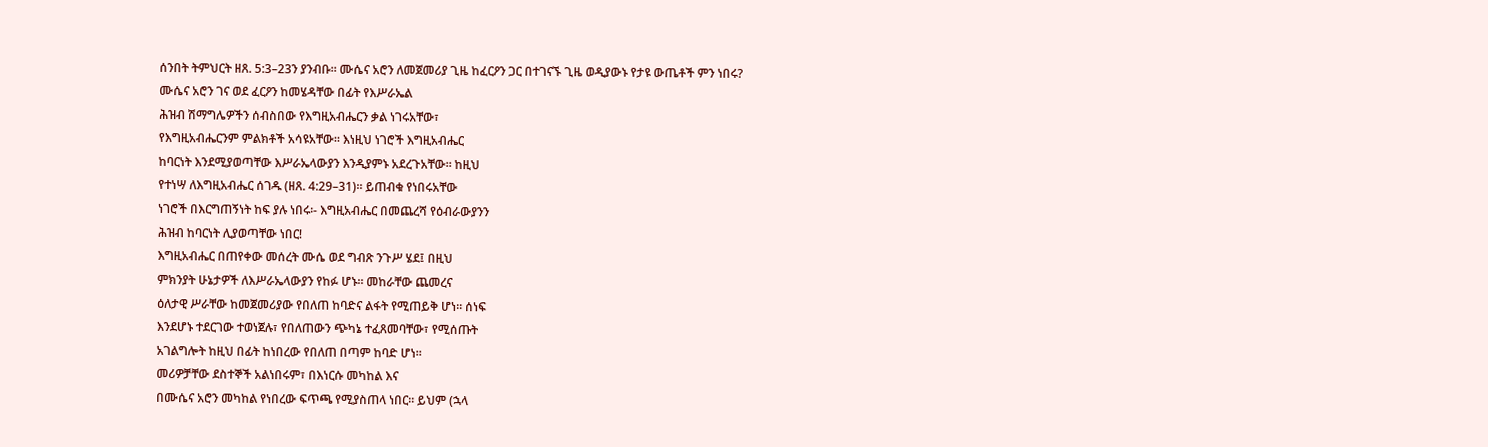ሰንበት ትምህርት ዘጸ. 5:3–23ን ያንብቡ። ሙሴና አሮን ለመጀመሪያ ጊዜ ከፈርዖን ጋር በተገናኙ ጊዜ ወዲያውኑ የታዩ ውጤቶች ምን ነበሩ?
ሙሴና አሮን ገና ወደ ፈርዖን ከመሄዳቸው በፊት የእሥራኤል
ሕዝብ ሽማግሌዎችን ሰብስበው የእግዚአብሔርን ቃል ነገሩአቸው፣
የእግዚአብሔርንም ምልክቶች አሳዩአቸው። እነዚህ ነገሮች እግዚአብሔር
ከባርነት እንደሚያወጣቸው እሥራኤላውያን እንዲያምኑ አደረጉአቸው። ከዚህ
የተነሣ ለእግዚአብሔር ሰገዱ (ዘጸ. 4:29–31)። ይጠብቁ የነበሩአቸው
ነገሮች በእርግጠኝነት ከፍ ያሉ ነበሩ፡- እግዚአብሔር በመጨረሻ የዕብራውያንን
ሕዝብ ከባርነት ሊያወጣቸው ነበር!
እግዚአብሔር በጠየቀው መሰረት ሙሴ ወደ ግብጽ ንጉሥ ሄደ፤ በዚህ
ምክንያት ሁኔታዎች ለእሥራኤላውያን የከፉ ሆኑ። መከራቸው ጨመረና
ዕለታዊ ሥራቸው ከመጀመሪያው የበለጠ ከባድና ልፋት የሚጠይቅ ሆነ። ሰነፍ
እንደሆኑ ተደርገው ተወነጀሉ፣ የበለጠውን ጭካኔ ተፈጸመባቸው፣ የሚሰጡት
አገልግሎት ከዚህ በፊት ከነበረው የበለጠ በጣም ከባድ ሆነ።
መሪዎቻቸው ደስተኞች አልነበሩም፣ በእነርሱ መካከል እና
በሙሴና አሮን መካከል የነበረው ፍጥጫ የሚያስጠላ ነበር። ይህም (ኋላ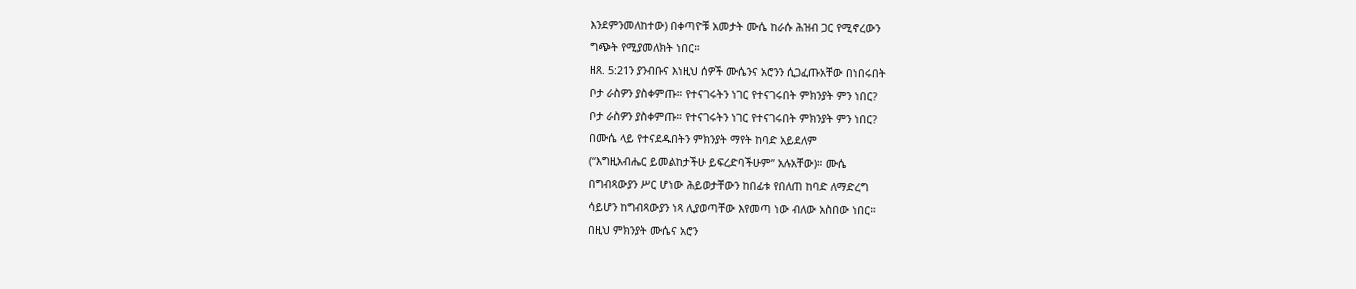እንደምንመለከተው) በቀጣዮቹ አመታት ሙሴ ከራሱ ሕዝብ ጋር የሚኖረውን
ግጭት የሚያመለክት ነበር።
ዘጸ. 5:21ን ያንብቡና እነዚህ ሰዎች ሙሴንና አሮንን ሲጋፈጡአቸው በነበሩበት
ቦታ ራስዎን ያስቀምጡ። የተናገሩትን ነገር የተናገሩበት ምክንያት ምን ነበር?
ቦታ ራስዎን ያስቀምጡ። የተናገሩትን ነገር የተናገሩበት ምክንያት ምን ነበር?
በሙሴ ላይ የተናደዱበትን ምክንያት ማየት ከባድ አይደለም
(“እግዚአብሔር ይመልከታችሁ ይፍረድባችሁም” አሉአቸው)። ሙሴ
በግብጻውያን ሥር ሆነው ሕይወታቸውን ከበፊቱ የበለጠ ከባድ ለማድረግ
ሳይሆን ከግብጻውያን ነጻ ሊያወጣቸው እየመጣ ነው ብለው አስበው ነበር።
በዚህ ምክንያት ሙሴና አሮን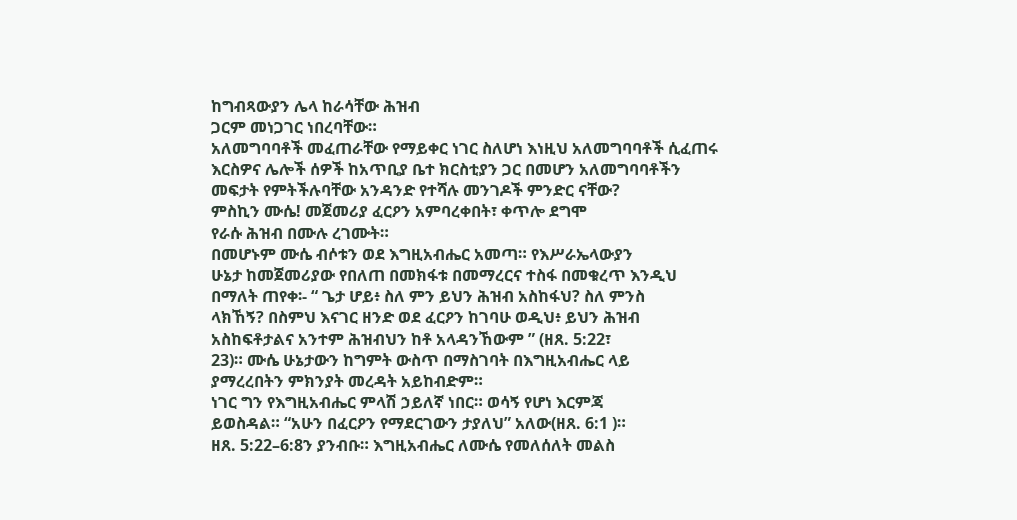ከግብጻውያን ሌላ ከራሳቸው ሕዝብ
ጋርም መነጋገር ነበረባቸው።
አለመግባባቶች መፈጠራቸው የማይቀር ነገር ስለሆነ እነዚህ አለመግባባቶች ሲፈጠሩ
እርስዎና ሌሎች ሰዎች ከአጥቢያ ቤተ ክርስቲያን ጋር በመሆን አለመግባባቶችን
መፍታት የምትችሉባቸው አንዳንድ የተሻሉ መንገዶች ምንድር ናቸው?
ምስኪን ሙሴ! መጀመሪያ ፈርዖን አምባረቀበት፣ ቀጥሎ ደግሞ
የራሱ ሕዝብ በሙሉ ረገሙት።
በመሆኑም ሙሴ ብሶቱን ወደ እግዚአብሔር አመጣ። የእሥራኤላውያን
ሁኔታ ከመጀመሪያው የበለጠ በመክፋቱ በመማረርና ተስፋ በመቁረጥ እንዲህ
በማለት ጠየቀ፡- “ ጌታ ሆይ፥ ስለ ምን ይህን ሕዝብ አስከፋህ? ስለ ምንስ
ላክኸኝ? በስምህ እናገር ዘንድ ወደ ፈርዖን ከገባሁ ወዲህ፥ ይህን ሕዝብ
አስከፍቶታልና አንተም ሕዝብህን ከቶ አላዳንኸውም ” (ዘጸ. 5:22፣
23)። ሙሴ ሁኔታውን ከግምት ውስጥ በማስገባት በእግዚአብሔር ላይ
ያማረረበትን ምክንያት መረዳት አይከብድም።
ነገር ግን የእግዚአብሔር ምላሽ ኃይለኛ ነበር። ወሳኝ የሆነ እርምጃ
ይወስዳል። “አሁን በፈርዖን የማደርገውን ታያለህ” አለው(ዘጸ. 6:1 )።
ዘጸ. 5:22–6:8ን ያንብቡ። እግዚአብሔር ለሙሴ የመለሰለት መልስ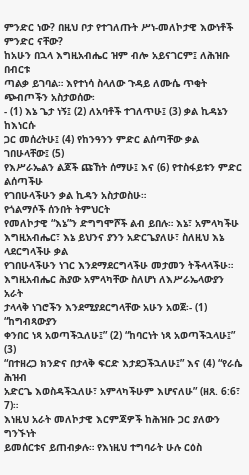ምንድር ነው? በዚህ ቦታ የተገለጡት ሥነ-መለኮታዊ እውነቶች ምንድር ናቸው?
ከአሁን በኋላ እግዚአብሔር ዝም ብሎ አይናገርም፤ ለሕዝቡ በብርቱ
ጣልቃ ይገባል። እየተነሳ ስላለው ጉዳይ ለሙሴ ጥቂት ጭብጦችን አስታወሰው፡
- (1) እኔ ጌታ ነኝ፤ (2) ለአባቶች ተገለጥሁ፤ (3) ቃል ኪዳኔን ከእነርሱ
ጋር መሰረትሁ፤ (4) የከንዓንን ምድር ልሰጣቸው ቃል ገበሁላቸው፤ (5)
የእሥራኤልን ልጆች ጩኸት ሰማሁ፤ እና (6) የተስፋይቱን ምድር ልሰጣችሁ
የገበሁላችሁን ቃል ኪዳን አስታወስሁ።
የጎልማሶች ሰንበት ትምህርት
የመለኮታዊ “እኔ”ን ድግግሞሾች ልብ ይበሉ። እኔ፣ አምላካችሁ
እግዚአብሔር፣ እኔ ይህንና ያንን አድርጌያለሁ፣ ስለዚህ እኔ ላደርግላችሁ ቃል
የገበሁላችሁን ነገር እንደማደርግላችሁ መታመን ትችላላችሁ።
እግዚአብሔር ሕያው አምላካቸው ስለሆነ ለእሥራኤላውያን አራት
ታላላቅ ነገሮችን እንደሚያደርግላቸው አሁን አወጀ፡- (1) “ከግብጻውያን
ቀንበር ነጻ አወጣችኋለሁ፤” (2) “ከባርነት ነጻ አወጣችኋላሁ፤” (3)
“በተዘረጋ ክንድና በታላቅ ፍርድ እታደጋችኋለሁ፤” እና (4) “የራሴ ሕዝብ
አድርጌ እወስዳችኋለሁ፣ አምላካችሁም እሆናለሁ” (ዘጸ. 6:6፣ 7)።
እነዚህ አራት መለኮታዊ እርምጃዎች ከሕዝቡ ጋር ያለውን ግንኙነት
ይመሰርቱና ይጠብቃሉ። የእነዚህ ተግባራት ሁሉ ርዕስ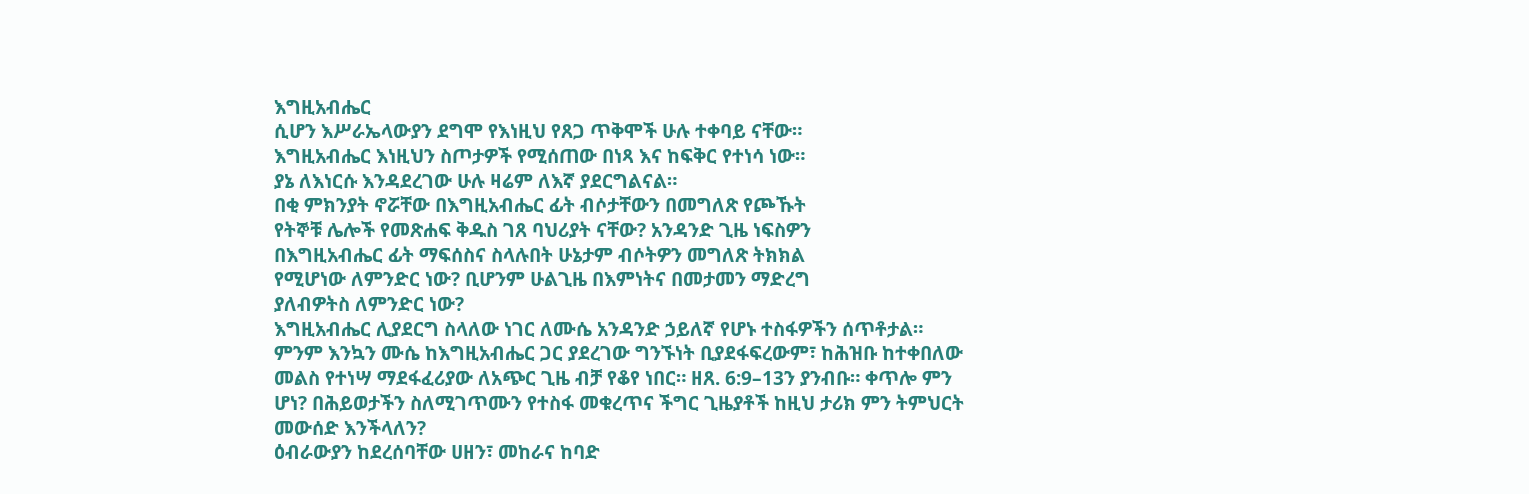እግዚአብሔር
ሲሆን እሥራኤላውያን ደግሞ የእነዚህ የጸጋ ጥቅሞች ሁሉ ተቀባይ ናቸው።
እግዚአብሔር እነዚህን ስጦታዎች የሚሰጠው በነጻ እና ከፍቅር የተነሳ ነው።
ያኔ ለእነርሱ እንዳደረገው ሁሉ ዛሬም ለእኛ ያደርግልናል።
በቂ ምክንያት ኖሯቸው በእግዚአብሔር ፊት ብሶታቸውን በመግለጽ የጮኹት
የትኞቹ ሌሎች የመጽሐፍ ቅዱስ ገጸ ባህሪያት ናቸው? አንዳንድ ጊዜ ነፍስዎን
በእግዚአብሔር ፊት ማፍሰስና ስላሉበት ሁኔታም ብሶትዎን መግለጽ ትክክል
የሚሆነው ለምንድር ነው? ቢሆንም ሁልጊዜ በእምነትና በመታመን ማድረግ
ያለብዎትስ ለምንድር ነው?
እግዚአብሔር ሊያደርግ ስላለው ነገር ለሙሴ አንዳንድ ኃይለኛ የሆኑ ተስፋዎችን ሰጥቶታል። ምንም እንኳን ሙሴ ከእግዚአብሔር ጋር ያደረገው ግንኙነት ቢያደፋፍረውም፣ ከሕዝቡ ከተቀበለው መልስ የተነሣ ማደፋፈሪያው ለአጭር ጊዜ ብቻ የቆየ ነበር። ዘጸ. 6:9–13ን ያንብቡ። ቀጥሎ ምን ሆነ? በሕይወታችን ስለሚገጥሙን የተስፋ መቁረጥና ችግር ጊዜያቶች ከዚህ ታሪክ ምን ትምህርት መውሰድ እንችላለን?
ዕብራውያን ከደረሰባቸው ሀዘን፣ መከራና ከባድ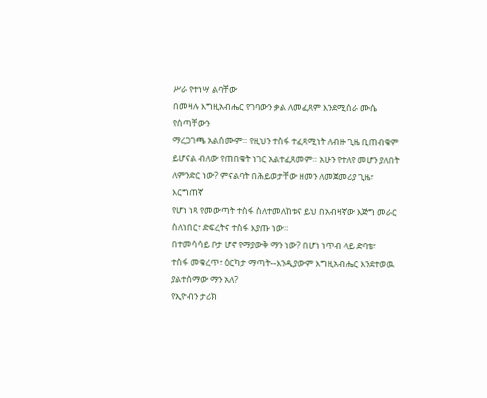ሥራ የተነሣ ልባቸው
በመዛሉ እግዚአብሔር የገባውን ቃል ለመፈጸም እንደሚሰራ ሙሴ የሰጣቸውን
ማረጋገጫ አልሰሙም። የዚህን ተስፋ ተፈጻሚነት ለብዙ ጊዜ ቢጠብቁም
ይሆናል ብለው የጠበቁት ነገር አልተፈጸመም። አሁን የተለየ መሆን ያለበት
ለምንድር ነው? ምናልባት በሕይወታቸው ዘመን ለመጀመሪያ ጊዜ፣ እርግጠኛ
የሆነ ነጻ የመውጣት ተስፋ ስለተመለከቱና ይህ በአብዛኛው እጅግ መራር
ስለነበር፣ ድፍረትና ተስፋ እያጡ ነው።
በተመሳሳይ ቦታ ሆኖ የማያውቅ ማን ነው? በሆነ ነጥብ ላይ ድባቴ፣
ተስፋ መቁረጥ፣ ዕርካታ ማጣት--እንዲያውም እግዚአብሔር እንደተወዉ
ያልተሰማው ማን አለ?
የኢዮብን ታሪክ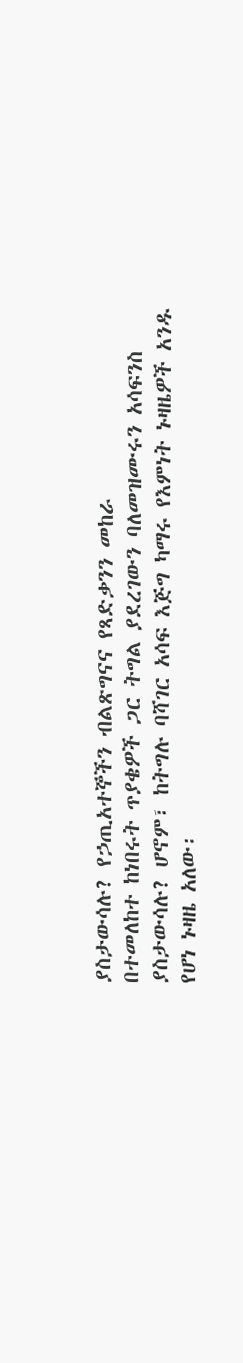ያስታውሳሉ? የኃጢአተኞችን ብልጽግናና የጻድቃንን መከራ
በተመለከተ ከነበሩት ጥያቄዎች ጋር ትግል ያደረገውን ባለመዝሙሩን አሳፍንስ
ያስታውሳሉ? ሆኖም፣ ከትግሉ ባሻገር አሳፍ እጅግ ካማሩ የእምነት ኑዛዜዎች አንዱ
የሆነ ኑዛዜ አለው፡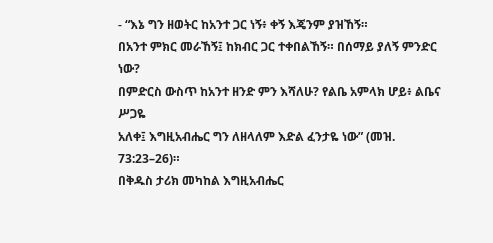- “እኔ ግን ዘወትር ከአንተ ጋር ነኝ፥ ቀኝ እጄንም ያዝኸኝ።
በአንተ ምክር መራኸኝ፤ ከክብር ጋር ተቀበልኸኝ። በሰማይ ያለኝ ምንድር ነው?
በምድርስ ውስጥ ከአንተ ዘንድ ምን እሻለሁ? የልቤ አምላክ ሆይ፥ ልቤና ሥጋዬ
አለቀ፤ እግዚአብሔር ግን ለዘላለም እድል ፈንታዬ ነው” (መዝ. 73:23–26)።
በቅዱስ ታሪክ መካከል እግዚአብሔር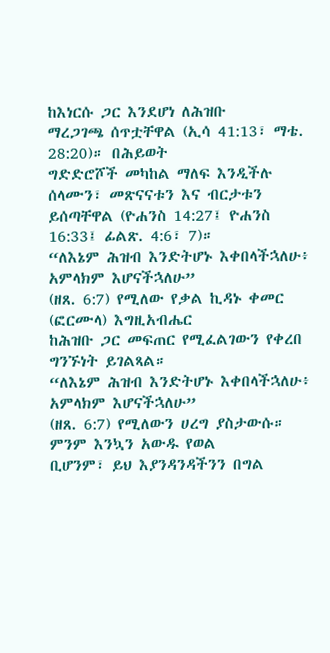ከእነርሱ ጋር እንደሆነ ለሕዝቡ
ማረጋገጫ ሰጥቷቸዋል (ኢሳ 41:13፣ ማቴ. 28:20)። በሕይወት
ግድድሮሾች መካከል ማለፍ እንዲችሉ ሰላሙን፣ መጽናናቱን እና ብርታቱን
ይሰጣቸዋል (ዮሐንስ 14:27፤ ዮሐንስ 16:33፤ ፊልጽ. 4:6፣ 7)።
“ለእኔም ሕዝብ እንድትሆኑ እቀበላችኋለሁ፥ አምላክም እሆናችኋለሁ”
(ዘጸ. 6:7) የሚለው የቃል ኪዳኑ ቀመር (ፎርሙላ) እግዚአብሔር
ከሕዝቡ ጋር መፍጠር የሚፈልገውን የቀረበ ግንኙነት ይገልጻል።
“ለእኔም ሕዝብ እንድትሆኑ እቀበላችኋለሁ፥ አምላክም እሆናችኋለሁ”
(ዘጸ. 6:7) የሚለውን ሀረግ ያስታውሱ። ምንም እንኳን አውዱ የወል
ቢሆንም፣ ይህ እያንዳንዳችንን በግል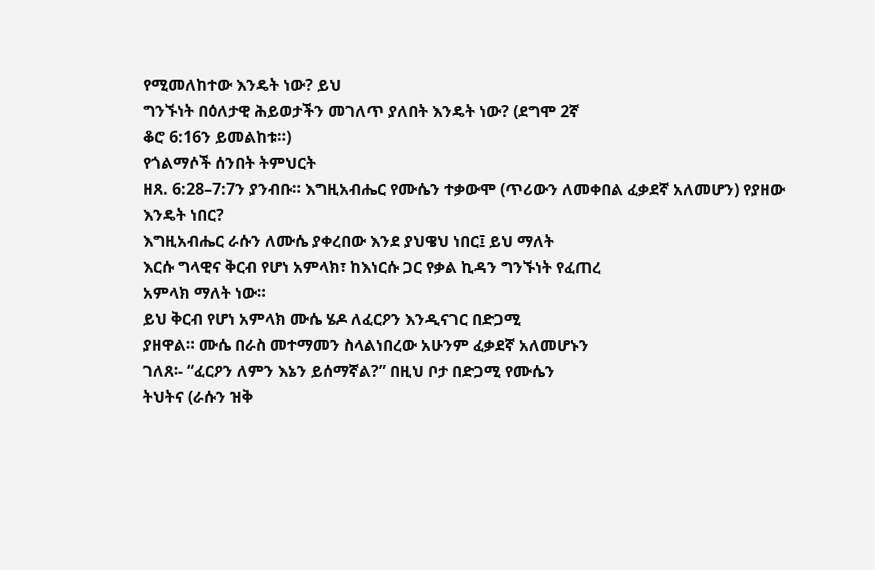የሚመለከተው እንዴት ነው? ይህ
ግንኙነት በዕለታዊ ሕይወታችን መገለጥ ያለበት እንዴት ነው? (ደግሞ 2ኛ
ቆሮ 6:16ን ይመልከቱ።)
የጎልማሶች ሰንበት ትምህርት
ዘጸ. 6:28–7:7ን ያንብቡ። እግዚአብሔር የሙሴን ተቃውሞ (ጥሪውን ለመቀበል ፈቃደኛ አለመሆን) የያዘው እንዴት ነበር?
እግዚአብሔር ራሱን ለሙሴ ያቀረበው እንደ ያህዌህ ነበር፤ ይህ ማለት
እርሱ ግላዊና ቅርብ የሆነ አምላክ፣ ከእነርሱ ጋር የቃል ኪዳን ግንኙነት የፈጠረ
አምላክ ማለት ነው።
ይህ ቅርብ የሆነ አምላክ ሙሴ ሄዶ ለፈርዖን እንዲናገር በድጋሚ
ያዘዋል። ሙሴ በራስ መተማመን ስላልነበረው አሁንም ፈቃደኛ አለመሆኑን
ገለጸ፡- “ፈርዖን ለምን እኔን ይሰማኛል?” በዚህ ቦታ በድጋሚ የሙሴን
ትህትና (ራሱን ዝቅ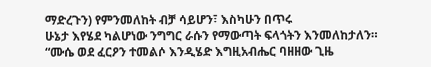ማድረጉን) የምንመለከት ብቻ ሳይሆን፣ እስካሁን በጥሩ
ሁኔታ እየሄደ ካልሆነው ንግግር ራሱን የማውጣት ፍላጎትን እንመለከታለን።
“ሙሴ ወደ ፈርዖን ተመልሶ እንዲሄድ እግዚአብሔር ባዘዘው ጊዜ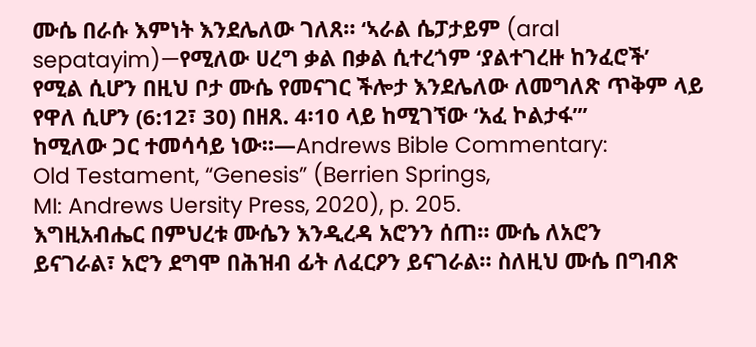ሙሴ በራሱ እምነት እንደሌለው ገለጸ። ‘ኣራል ሴፓታይም (aral
sepatayim)—የሚለው ሀረግ ቃል በቃል ሲተረጎም ‘ያልተገረዙ ከንፈሮች’
የሚል ሲሆን በዚህ ቦታ ሙሴ የመናገር ችሎታ እንደሌለው ለመግለጽ ጥቅም ላይ
የዋለ ሲሆን (6:12፣ 30) በዘጸ. 4፡10 ላይ ከሚገኘው ‘አፈ ኮልታፋ’”
ከሚለው ጋር ተመሳሳይ ነው።—Andrews Bible Commentary:
Old Testament, “Genesis” (Berrien Springs,
MI: Andrews Uersity Press, 2020), p. 205.
እግዚአብሔር በምህረቱ ሙሴን እንዲረዳ አሮንን ሰጠ። ሙሴ ለአሮን
ይናገራል፣ አሮን ደግሞ በሕዝብ ፊት ለፈርዖን ይናገራል። ስለዚህ ሙሴ በግብጽ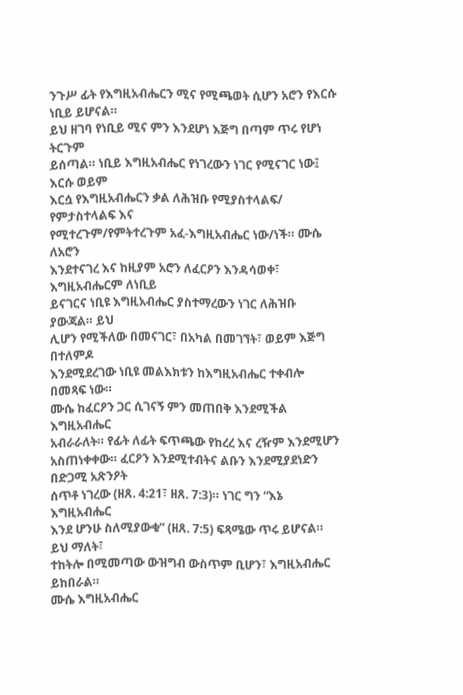ንጉሥ ፊት የእግዚአብሔርን ሚና የሚጫወት ሲሆን አሮን የእርሱ ነቢይ ይሆናል።
ይህ ዘገባ የነቢይ ሚና ምን እንደሆነ እጅግ በጣም ጥሩ የሆነ ትርጉም
ይሰጣል። ነቢይ እግዚአብሔር የነገረውን ነገር የሚናገር ነው፤ እርሱ ወይም
እርሷ የእግዚአብሔርን ቃል ለሕዝቡ የሚያስተላልፍ/ የምታስተላልፍ እና
የሚተረጉም/የምትተረጉም አፈ-እግዚአብሔር ነው/ነች። ሙሴ ለአሮን
እንደተናገረ እና ከዚያም አሮን ለፈርዖን እንዳሳወቀ፣ እግዚአብሔርም ለነቢይ
ይናገርና ነቢዩ እግዚአብሔር ያስተማረውን ነገር ለሕዝቡ ያውጃል። ይህ
ሊሆን የሚችለው በመናገር፣ በአካል በመገኘት፣ ወይም እጅግ በተለምዶ
እንደሚደረገው ነቢዩ መልእክቱን ከእግዚአብሔር ተቀብሎ በመጻፍ ነው።
ሙሴ ከፈርዖን ጋር ሲገናኝ ምን መጠበቅ እንደሚችል እግዚአብሔር
አብራራለት። የፊት ለፊት ፍጥጫው የከረረ እና ረዥም እንደሚሆን
አስጠነቀቀው። ፈርዖን እንደሚተብትና ልቡን እንደሚያደነድን በድጋሚ አጽንዖት
ሰጥቶ ነገረው (ዘጸ. 4:21፣ ዘጸ. 7:3)። ነገር ግን “እኔ እግዚአብሔር
እንደ ሆንሁ ስለሚያውቁ” (ዘጸ. 7:5) ፍጻሜው ጥሩ ይሆናል። ይህ ማለት፣
ተከትሎ በሚመጣው ውዝግብ ውስጥም ቢሆን፣ እግዚአብሔር ይከበራል።
ሙሴ እግዚአብሔር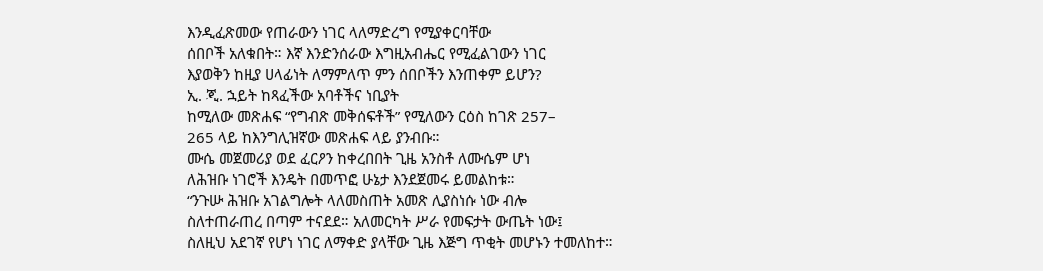እንዲፈጽመው የጠራውን ነገር ላለማድረግ የሚያቀርባቸው
ሰበቦች አለቁበት። እኛ እንድንሰራው እግዚአብሔር የሚፈልገውን ነገር
እያወቅን ከዚያ ሀላፊነት ለማምለጥ ምን ሰበቦችን እንጠቀም ይሆን?
ኢ. ጂ. ኋይት ከጻፈችው አባቶችና ነቢያት
ከሚለው መጽሐፍ “የግብጽ መቅሰፍቶች” የሚለውን ርዕስ ከገጽ 257–
265 ላይ ከእንግሊዝኛው መጽሐፍ ላይ ያንብቡ።
ሙሴ መጀመሪያ ወደ ፈርዖን ከቀረበበት ጊዜ አንስቶ ለሙሴም ሆነ
ለሕዝቡ ነገሮች እንዴት በመጥፎ ሁኔታ እንደጀመሩ ይመልከቱ።
“ንጉሡ ሕዝቡ አገልግሎት ላለመስጠት አመጽ ሊያስነሱ ነው ብሎ
ስለተጠራጠረ በጣም ተናደደ። አለመርካት ሥራ የመፍታት ውጤት ነው፤
ስለዚህ አደገኛ የሆነ ነገር ለማቀድ ያላቸው ጊዜ እጅግ ጥቂት መሆኑን ተመለከተ።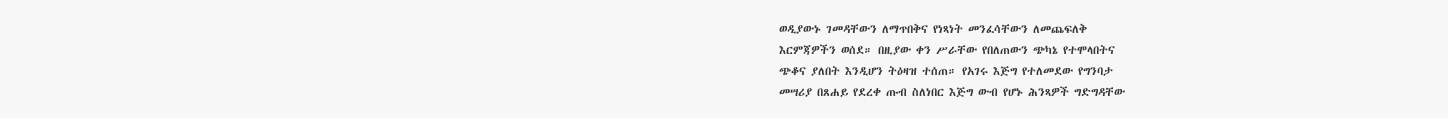ወዲያውኑ ገመዳቸውን ለማጥበቅና የነጻነት መንፈሳቸውን ለመጨፍለቅ
እርምጃዎችን ወሰደ። በዚያው ቀን ሥራቸው የበለጠውን ጭካኔ የተሞላበትና
ጭቆና ያለበት እንዲሆን ትዕዛዝ ተሰጠ። የአገሩ እጅግ የተለመደው የግንባታ
መሣሪያ በጸሐይ የደረቀ ጡብ ስለነበር እጅግ ውብ የሆኑ ሕንጻዎች ግድግዳቸው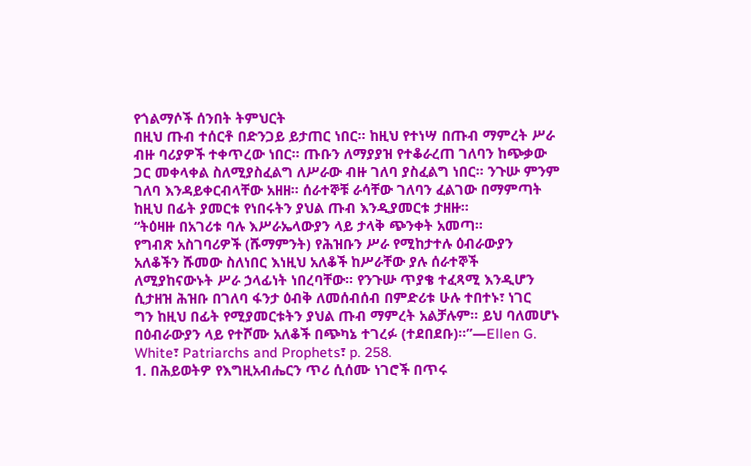የጎልማሶች ሰንበት ትምህርት
በዚህ ጡብ ተሰርቶ በድንጋይ ይታጠር ነበር። ከዚህ የተነሣ በጡብ ማምረት ሥራ
ብዙ ባሪያዎች ተቀጥረው ነበር። ጡቡን ለማያያዝ የተቆራረጠ ገለባን ከጭቃው
ጋር መቀላቀል ስለሚያስፈልግ ለሥራው ብዙ ገለባ ያስፈልግ ነበር። ንጉሡ ምንም
ገለባ እንዳይቀርብላቸው አዘዘ። ሰራተኞቹ ራሳቸው ገለባን ፈልገው በማምጣት
ከዚህ በፊት ያመርቱ የነበሩትን ያህል ጡብ እንዲያመርቱ ታዘዙ።
“ትዕዛዙ በአገሪቱ ባሉ እሥራኤላውያን ላይ ታላቅ ጭንቀት አመጣ።
የግብጽ አስገባሪዎች (ሹማምንት) የሕዝቡን ሥራ የሚከታተሉ ዕብራውያን
አለቆችን ሹመው ስለነበር እነዚህ አለቆች ከሥራቸው ያሉ ሰራተኞች
ለሚያከናውኑት ሥራ ኃላፊነት ነበረባቸው። የንጉሡ ጥያቄ ተፈጻሚ እንዲሆን
ሲታዘዝ ሕዝቡ በገለባ ፋንታ ዕብቅ ለመሰብሰብ በምድሪቱ ሁሉ ተበተኑ፣ ነገር
ግን ከዚህ በፊት የሚያመርቱትን ያህል ጡብ ማምረት አልቻሉም። ይህ ባለመሆኑ
በዕብራውያን ላይ የተሾሙ አለቆች በጭካኔ ተገረፉ (ተደበደቡ)።”—Ellen G. White፣ Patriarchs and Prophets፣ p. 258.
1. በሕይወትዎ የእግዚአብሔርን ጥሪ ሲሰሙ ነገሮች በጥሩ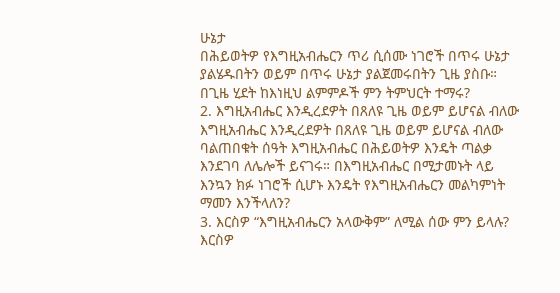ሁኔታ
በሕይወትዎ የእግዚአብሔርን ጥሪ ሲሰሙ ነገሮች በጥሩ ሁኔታ
ያልሄዱበትን ወይም በጥሩ ሁኔታ ያልጀመሩበትን ጊዜ ያስቡ።
በጊዜ ሂደት ከእነዚህ ልምምዶች ምን ትምህርት ተማሩ?
2. እግዚአብሔር እንዲረደዎት በጸለዩ ጊዜ ወይም ይሆናል ብለው
እግዚአብሔር እንዲረደዎት በጸለዩ ጊዜ ወይም ይሆናል ብለው
ባልጠበቁት ሰዓት እግዚአብሔር በሕይወትዎ እንዴት ጣልቃ
እንደገባ ለሌሎች ይናገሩ። በእግዚአብሔር በሚታመኑት ላይ
እንኳን ክፉ ነገሮች ሲሆኑ እንዴት የእግዚአብሔርን መልካምነት
ማመን እንችላለን?
3. እርስዎ “እግዚአብሔርን አላውቅም” ለሚል ሰው ምን ይላሉ?
እርስዎ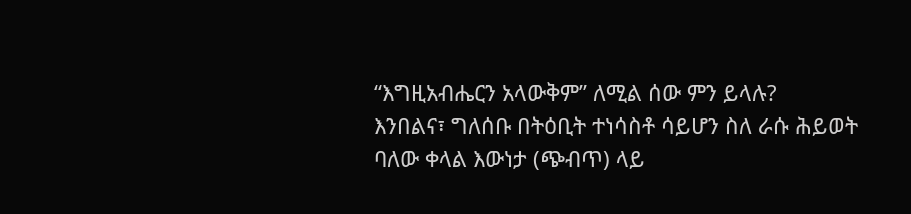“እግዚአብሔርን አላውቅም” ለሚል ሰው ምን ይላሉ?
እንበልና፣ ግለሰቡ በትዕቢት ተነሳስቶ ሳይሆን ስለ ራሱ ሕይወት
ባለው ቀላል እውነታ (ጭብጥ) ላይ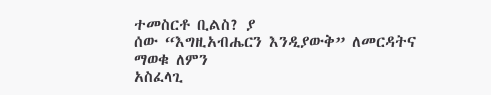ተመስርቶ ቢልስ? ያ
ሰው “እግዚአብሔርን እንዲያውቅ” ለመርዳትና ማወቁ ለምን
አስፈላጊ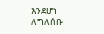እንደሆነ ለግለሰቡ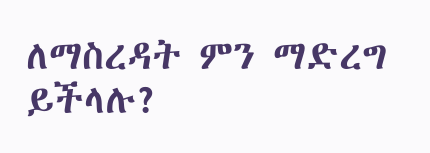ለማስረዳት ምን ማድረግ ይችላሉ?